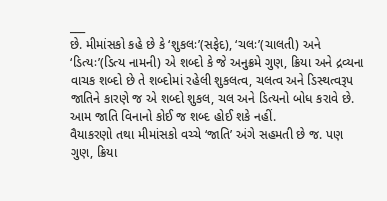___
છે. મીમાંસકો કહે છે કે ‘શુકલઃ’(સફેદ), ‘ચલઃ’(ચાલતી) અને ‘ડિત્યઃ’(ડિત્ય નામની) એ શબ્દો કે જે અનુક્રમે ગુણ, ક્રિયા અને દ્રવ્યના વાચક શબ્દો છે તે શબ્દોમાં રહેલી શુકલત્વ, ચલત્વ અને ડિસ્થત્વરૂપ જાતિને કારણે જ એ શબ્દો શુકલ, ચલ અને ડિત્યનો બોધ કરાવે છે. આમ જાતિ વિનાનો કોઈ જ શબ્દ હોઈ શકે નહીં.
વૈયાકરણો તથા મીમાંસકો વચ્ચે ‘જાતિ’ અંગે સહમતી છે જ. પણ ગુણ, ક્રિયા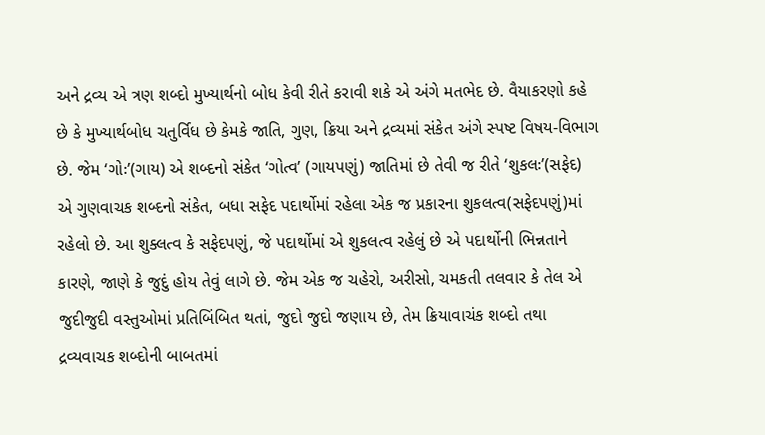અને દ્રવ્ય એ ત્રણ શબ્દો મુખ્યાર્થનો બોધ કેવી રીતે કરાવી શકે એ અંગે મતભેદ છે. વૈયાકરણો કહે છે કે મુખ્યાર્થબોધ ચતુર્વિધ છે કેમકે જાતિ, ગુણ, ક્રિયા અને દ્રવ્યમાં સંકેત અંગે સ્પષ્ટ વિષય-વિભાગ છે. જેમ ‘ગોઃ’(ગાય) એ શબ્દનો સંકેત ‘ગોત્વ’ (ગાયપણું) જાતિમાં છે તેવી જ રીતે ‘શુકલઃ’(સફેદ) એ ગુણવાચક શબ્દનો સંકેત, બધા સફેદ પદાર્થોમાં રહેલા એક જ પ્રકારના શુકલત્વ(સફેદપણું)માં રહેલો છે. આ શુક્લત્વ કે સફેદપણું, જે પદાર્થોમાં એ શુકલત્વ રહેલું છે એ પદાર્થોની ભિન્નતાને કારણે, જાણે કે જુદું હોય તેવું લાગે છે. જેમ એક જ ચહેરો, અરીસો, ચમકતી તલવાર કે તેલ એ જુદીજુદી વસ્તુઓમાં પ્રતિબિંબિત થતાં, જુદો જુદો જણાય છે, તેમ ક્રિયાવાચંક શબ્દો તથા દ્રવ્યવાચક શબ્દોની બાબતમાં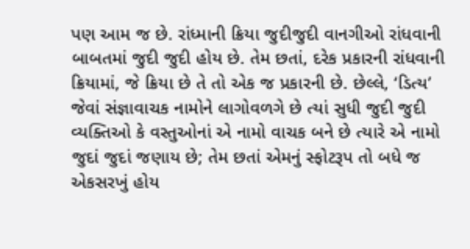પણ આમ જ છે. રાંધ્માની ક્રિયા જુદીજુદી વાનગીઓ રાંધવાની બાબતમાં જુદી જુદી હોય છે. તેમ છતાં, દરેક પ્રકારની રાંધવાની ક્રિયામાં, જે ક્રિયા છે તે તો એક જ પ્રકારની છે. છેલ્લે, ‘ડિત્ય’ જેવાં સંજ્ઞાવાચક નામોને લાગોવળગે છે ત્યાં સુધી જુદી જુદી વ્યક્તિઓ કે વસ્તુઓનાં એ નામો વાચક બને છે ત્યારે એ નામો જુદાં જુદાં જણાય છે; તેમ છતાં એમનું સ્ફોટરૂપ તો બધે જ એકસરખું હોય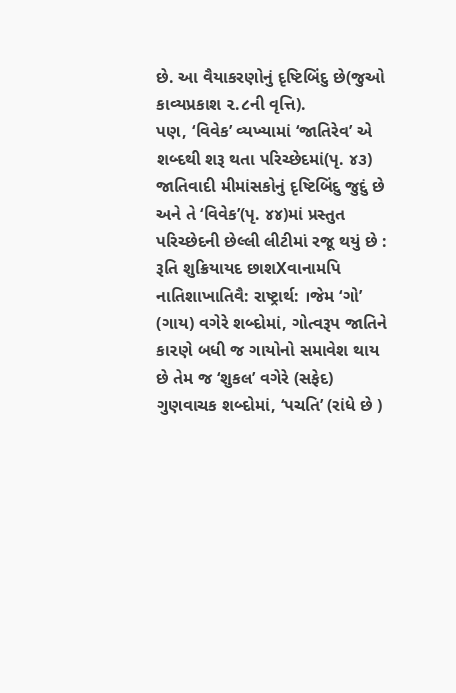છે. આ વૈયાકરણોનું દૃષ્ટિબિંદુ છે(જુઓ કાવ્યપ્રકાશ ૨.૮ની વૃત્તિ).
પણ, ‘વિવેક’ વ્યખ્યામાં ‘જાતિરેવ’ એ શબ્દથી શરૂ થતા પરિચ્છેદમાં(પૃ. ૪૩) જાતિવાદી મીમાંસકોનું દૃષ્ટિબિંદુ જુદું છે અને તે ‘વિવેક’(પૃ. ૪૪)માં પ્રસ્તુત પરિચ્છેદની છેલ્લી લીટીમાં રજૂ થયું છે : રૂતિ શુક્રિયાયદ છાશXવાનામપિ નાતિશાખાતિવૈ: રાષ્ટ્રાર્થ: ।જેમ ‘ગો’ (ગાય) વગેરે શબ્દોમાં, ગોત્વરૂપ જાતિને કા૨ણે બધી જ ગાયોનો સમાવેશ થાય છે તેમ જ ‘શુકલ’ વગેરે (સફેદ) ગુણવાચક શબ્દોમાં, ‘પચતિ’ (રાંધે છે )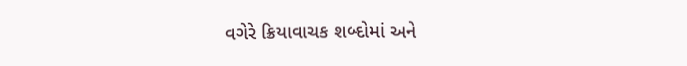વગેરે ક્રિયાવાચક શબ્દોમાં અને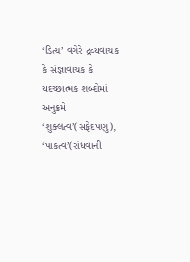‘ડિત્ય’ વગેરે દ્રવ્યવાચક કે સંજ્ઞાવાચક કે યદચ્છાત્મક શબ્દોમાં અનુક્રમે ‘શુક્લત્વ’(સફેદપણુ), ‘પાકત્વ’(રાંધવાની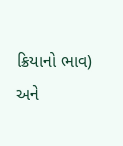ક્રિયાનો ભાવ) અને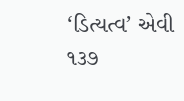‘ડિત્યત્વ’ એવી
૧૩૭